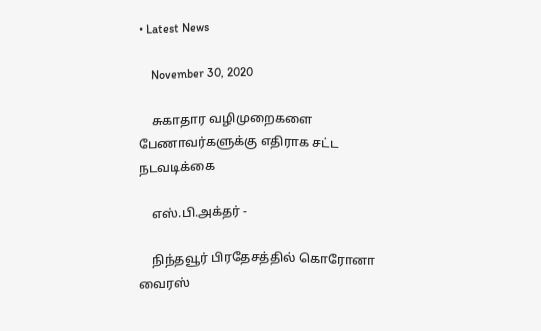• Latest News

    November 30, 2020

    சுகாதார வழிமுறைகளை பேணாவர்களுக்கு எதிராக சட்ட நடவடிக்கை

    எஸ்.பி.அக்தர் -

    நிந்தவூர் பிரதேசத்தில் கொரோனா வைரஸ்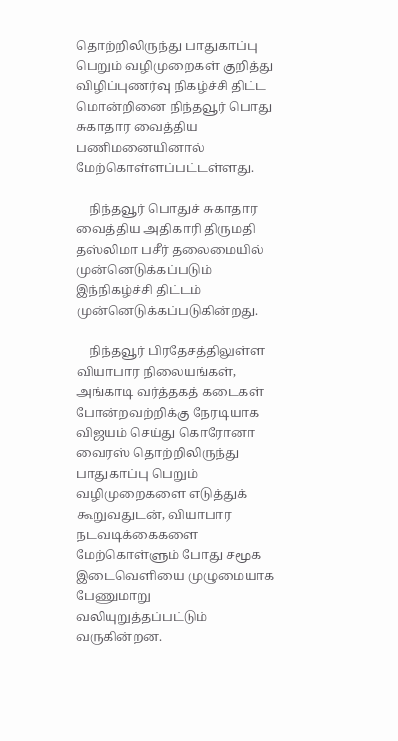தொற்றிலிருந்து பாதுகாப்பு பெறும் வழிமுறைகள் குறித்து விழிப்புணர்வு நிகழ்ச்சி திட்ட மொன்றினை நிந்தவூர் பொது சுகாதார வைத்திய பணிமனையினால் மேற்கொள்ளப்பட்டள்ளது.

    நிந்தவூர் பொதுச் சுகாதார வைத்திய அதிகாரி திருமதி தஸ்லிமா பசீர் தலைமையில் முன்னெடுக்கப்படும் இந்நிகழ்ச்சி திட்டம் முன்னெடுக்கப்படுகின்றது.

    நிந்தவூர் பிரதேசத்திலுள்ள வியாபார நிலையங்கள், அங்காடி வர்த்தகத் கடைகள் போன்றவற்றிக்கு நேரடியாக விஜயம் செய்து கொரோனா வைரஸ் தொற்றிலிருந்து பாதுகாப்பு பெறும் வழிமுறைகளை எடுத்துக் கூறுவதுடன், வியாபார நடவடிக்கைகளை மேற்கொள்ளும் போது சமூக இடைவெளியை முழுமையாக பேணுமாறு வலியுறுத்தப்பட்டும் வருகின்றன.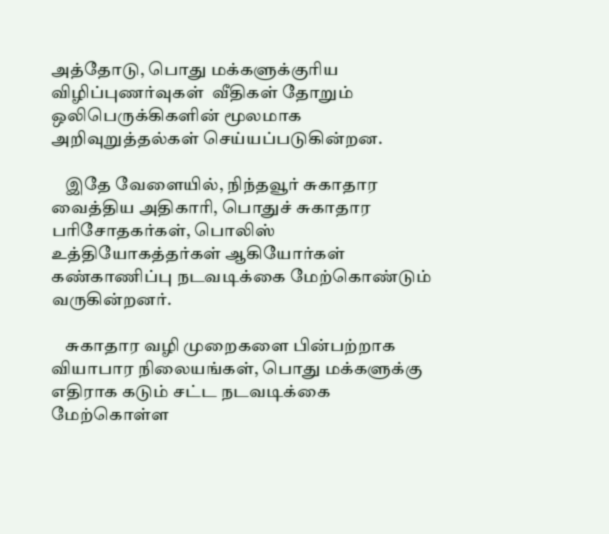அத்தோடு, பொது மக்களுக்குரிய விழிப்புணர்வுகள்  வீதிகள் தோறும் ஒலிபெருக்கிகளின் மூலமாக அறிவுறுத்தல்கள் செய்யப்படுகின்றன.

    இதே வேளையில், நிந்தவூர் சுகாதார வைத்திய அதிகாரி, பொதுச் சுகாதார பரிசோதகர்கள், பொலிஸ் உத்தியோகத்தர்கள் ஆகியோர்கள் கண்காணிப்பு நடவடிக்கை மேற்கொண்டும் வருகின்றனர்.

    சுகாதார வழி முறைகளை பின்பற்றாக வியாபார நிலையங்கள், பொது மக்களுக்கு எதிராக கடும் சட்ட நடவடிக்கை மேற்கொள்ள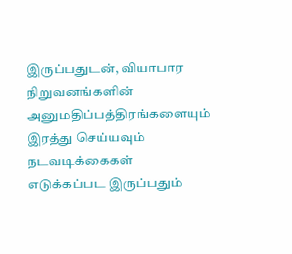இருப்பதுடன், வியாபார நிறுவனங்களின் அனுமதிப்பத்திரங்களையும் இரத்து செய்யவும் நடவடிக்கைகள் எடுக்கப்பட இருப்பதும்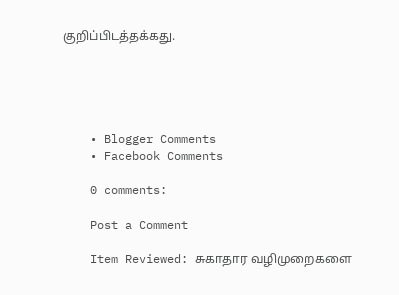குறிப்பிடத்தக்கது.





    • Blogger Comments
    • Facebook Comments

    0 comments:

    Post a Comment

    Item Reviewed: சுகாதார வழிமுறைகளை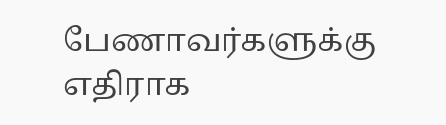பேணாவர்களுக்கு எதிராக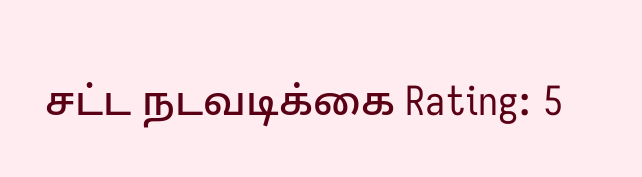சட்ட நடவடிக்கை Rating: 5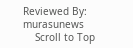Reviewed By: murasunews
    Scroll to Top